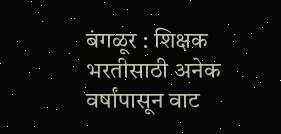बंगळूर : शिक्षक भरतीसाठी अनेक वर्षांपासून वाट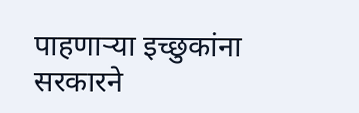पाहणाऱ्या इच्छुकांना सरकारने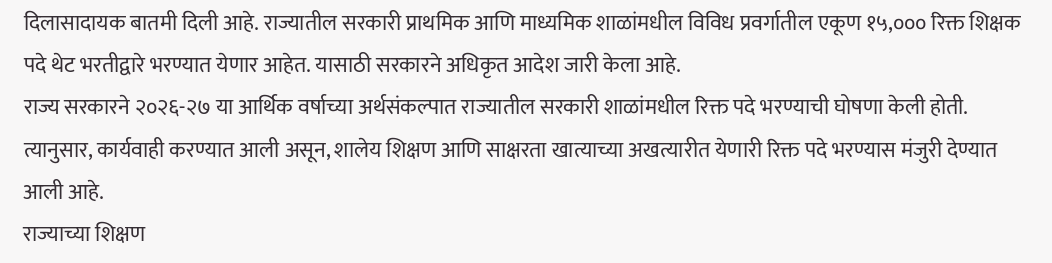दिलासादायक बातमी दिली आहे. राज्यातील सरकारी प्राथमिक आणि माध्यमिक शाळांमधील विविध प्रवर्गातील एकूण १५,००० रिक्त शिक्षक पदे थेट भरतीद्वारे भरण्यात येणार आहेत. यासाठी सरकारने अधिकृत आदेश जारी केला आहे.
राज्य सरकारने २०२६-२७ या आर्थिक वर्षाच्या अर्थसंकल्पात राज्यातील सरकारी शाळांमधील रिक्त पदे भरण्याची घोषणा केली होती. त्यानुसार, कार्यवाही करण्यात आली असून, शालेय शिक्षण आणि साक्षरता खात्याच्या अखत्यारीत येणारी रिक्त पदे भरण्यास मंजुरी देण्यात आली आहे.
राज्याच्या शिक्षण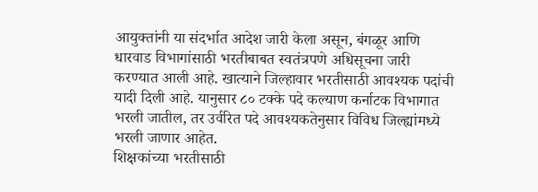आयुक्तांनी या संदर्भात आदेश जारी केला असून, बंगळूर आणि धारवाड विभागांसाठी भरतीबाबत स्वतंत्रपणे अधिसूचना जारी करण्यात आली आहे. खात्याने जिल्हावार भरतीसाठी आवश्यक पदांची यादी दिली आहे. यानुसार ८० टक्के पदे कल्याण कर्नाटक विभागात भरली जातील, तर उर्वरित पदे आवश्यकतेनुसार विविध जिल्ह्यांमध्ये भरली जाणार आहेत.
शिक्षकांच्या भरतीसाठी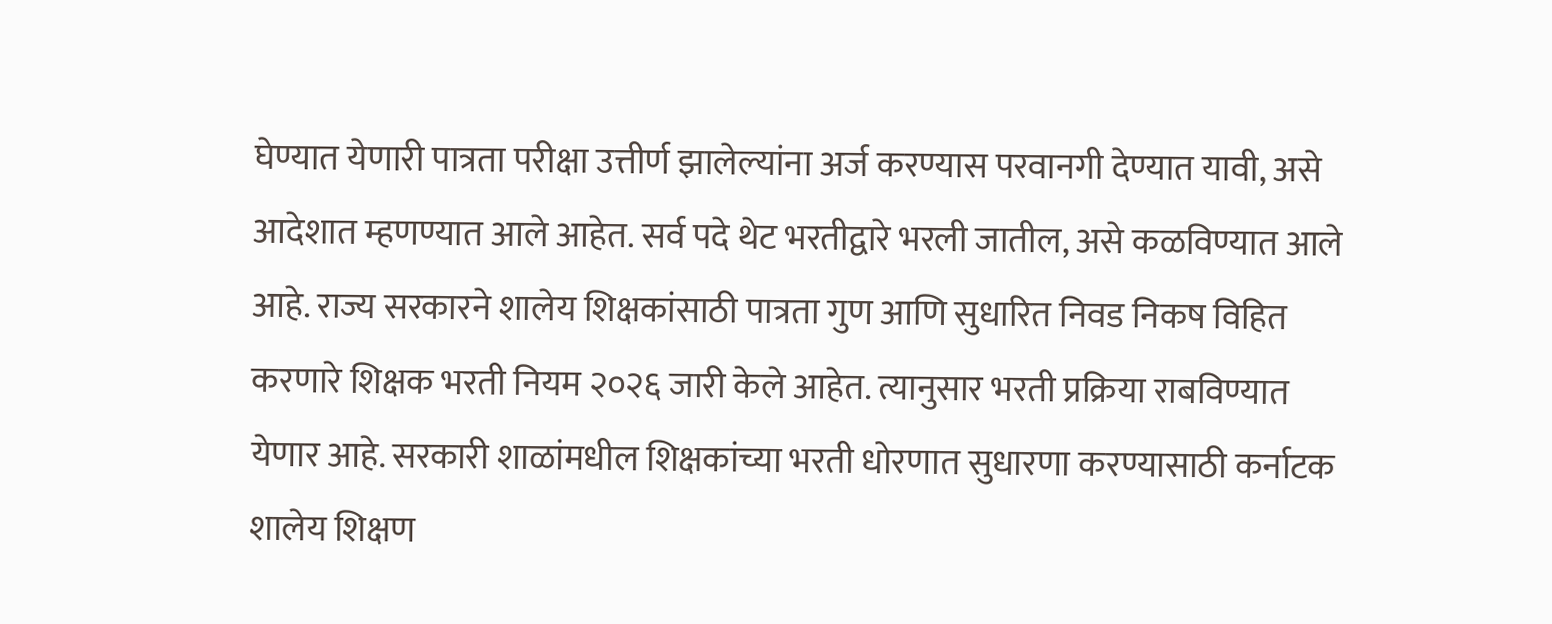घेण्यात येणारी पात्रता परीक्षा उत्तीर्ण झालेल्यांना अर्ज करण्यास परवानगी देण्यात यावी, असे आदेशात म्हणण्यात आले आहेत. सर्व पदे थेट भरतीद्वारे भरली जातील, असे कळविण्यात आले आहे. राज्य सरकारने शालेय शिक्षकांसाठी पात्रता गुण आणि सुधारित निवड निकष विहित करणारे शिक्षक भरती नियम २०२६ जारी केले आहेत. त्यानुसार भरती प्रक्रिया राबविण्यात येणार आहे. सरकारी शाळांमधील शिक्षकांच्या भरती धोरणात सुधारणा करण्यासाठी कर्नाटक शालेय शिक्षण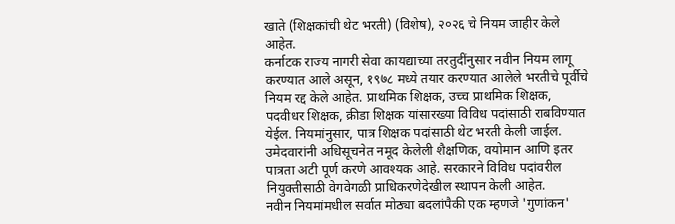खाते (शिक्षकांची थेट भरती) (विशेष), २०२६ चे नियम जाहीर केले आहेत.
कर्नाटक राज्य नागरी सेवा कायद्याच्या तरतुदींनुसार नवीन नियम लागू करण्यात आले असून, १९७८ मध्ये तयार करण्यात आलेले भरतीचे पूर्वीचे नियम रद्द केले आहेत. प्राथमिक शिक्षक, उच्च प्राथमिक शिक्षक, पदवीधर शिक्षक, क्रीडा शिक्षक यांसारख्या विविध पदांसाठी राबविण्यात येईल. नियमांनुसार, पात्र शिक्षक पदांसाठी थेट भरती केली जाईल. उमेदवारांनी अधिसूचनेत नमूद केलेली शैक्षणिक, वयोमान आणि इतर पात्रता अटी पूर्ण करणे आवश्यक आहे. सरकारने विविध पदांवरील नियुक्तीसाठी वेगवेगळी प्राधिकरणेदेखील स्थापन केली आहेत.
नवीन नियमांमधील सर्वात मोठ्या बदलांपैकी एक म्हणजे 'गुणांकन'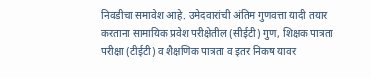निवडीचा समावेश आहे. उमेदवारांची अंतिम गुणवत्ता यादी तयार करताना सामायिक प्रवेश परीक्षेतील (सीईटी) गुण, शिक्षक पात्रता परीक्षा (टीईटी) व शैक्षणिक पात्रता व इतर निकष यावर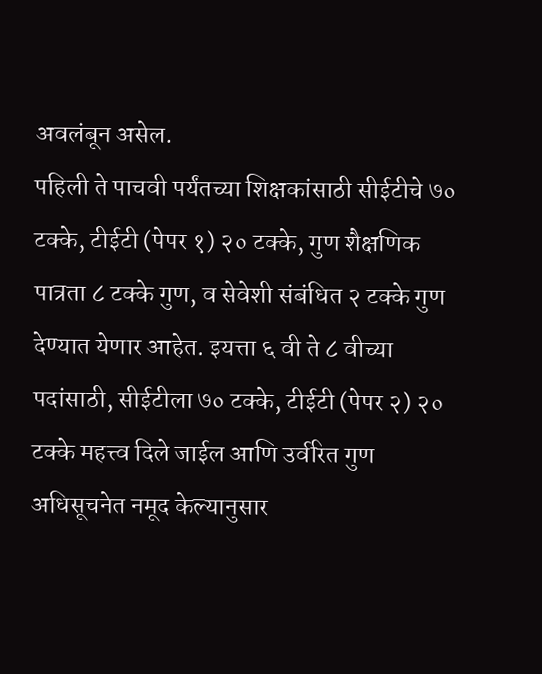अवलंबून असेल.
पहिली ते पाचवी पर्यंतच्या शिक्षकांसाठी सीईटीचे ७० टक्के, टीईटी (पेपर १) २० टक्के, गुण शैक्षणिक पात्रता ८ टक्के गुण, व सेवेशी संबंधित २ टक्के गुण देण्यात येणार आहेत. इयत्ता ६ वी ते ८ वीच्या पदांसाठी, सीईटीला ७० टक्के, टीईटी (पेपर २) २० टक्के महत्त्व दिले जाईल आणि उर्वरित गुण अधिसूचनेत नमूद केल्यानुसार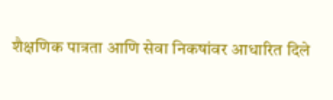शैक्षणिक पात्रता आणि सेवा निकषांवर आधारित दिले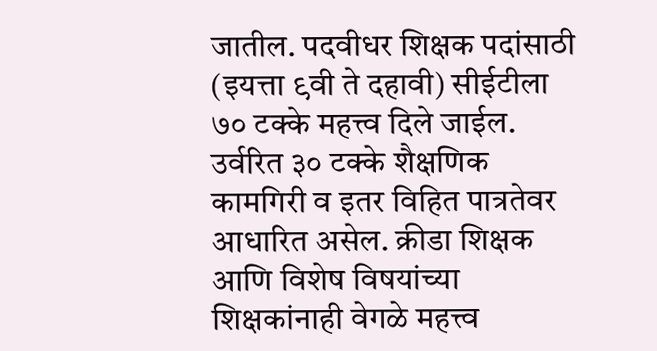जातील. पदवीधर शिक्षक पदांसाठी (इयत्ता ९वी ते दहावी) सीईटीला ७० टक्के महत्त्व दिले जाईल. उर्वरित ३० टक्के शैक्षणिक कामगिरी व इतर विहित पात्रतेवर आधारित असेल. क्रीडा शिक्षक आणि विशेष विषयांच्या शिक्षकांनाही वेगळे महत्त्व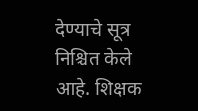देण्याचे सूत्र निश्चित केले आहे. शिक्षक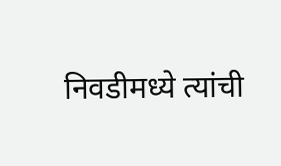निवडीमध्ये त्यांची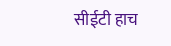सीईटी हाच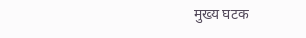मुख्य घटक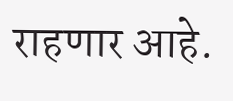राहणार आहे.